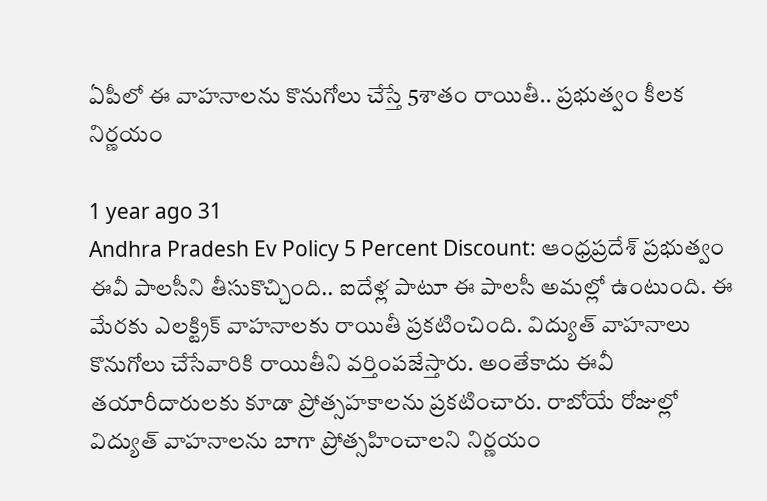ఏపీలో ఈ వాహనాలను కొనుగోలు చేస్తే 5శాతం రాయితీ.. ప్రభుత్వం కీలక నిర్ణయం

1 year ago 31
Andhra Pradesh Ev Policy 5 Percent Discount: ఆంధ్రప్రదేశ్ ప్రభుత్వం ఈవీ పాలసీని తీసుకొచ్చింది.. ఐదేళ్ల పాటూ ఈ పాలసీ అమల్లో ఉంటుంది. ఈ మేరకు ఎలక్ట్రిక్ వాహనాలకు రాయితీ ప్రకటించింది. విద్యుత్ వాహనాలు కొనుగోలు చేసేవారికి రాయితీని వర్తింపజేస్తారు. అంతేకాదు ఈవీ తయారీదారులకు కూడా ప్రోత్సహకాలను ప్రకటించారు. రాబోయే రోజుల్లో విద్యుత్ వాహనాలను బాగా ప్రోత్సహించాలని నిర్ణయం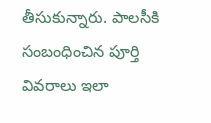తీసుకున్నారు. పాలసీకి సంబంధించిన పూర్తి వివరాలు ఇలా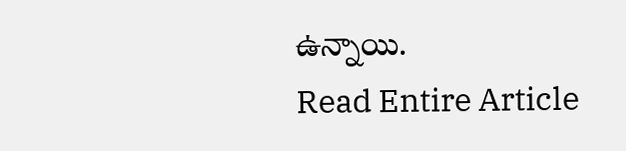ఉన్నాయి.
Read Entire Article